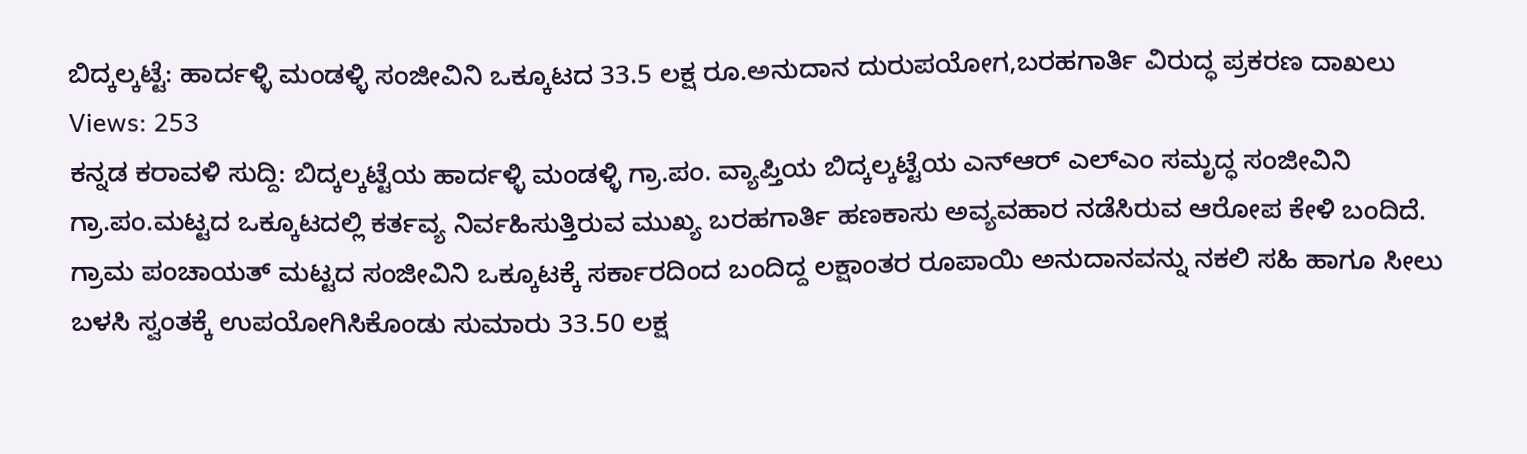ಬಿದ್ಕಲ್ಕಟ್ಟೆ: ಹಾರ್ದಳ್ಳಿ ಮಂಡಳ್ಳಿ ಸಂಜೀವಿನಿ ಒಕ್ಕೂಟದ 33.5 ಲಕ್ಷ ರೂ.ಅನುದಾನ ದುರುಪಯೋಗ,ಬರಹಗಾರ್ತಿ ವಿರುದ್ಧ ಪ್ರಕರಣ ದಾಖಲು
Views: 253
ಕನ್ನಡ ಕರಾವಳಿ ಸುದ್ದಿ: ಬಿದ್ಕಲ್ಕಟ್ಟೆಯ ಹಾರ್ದಳ್ಳಿ ಮಂಡಳ್ಳಿ ಗ್ರಾ.ಪಂ. ವ್ಯಾಪ್ತಿಯ ಬಿದ್ಕಲ್ಕಟ್ಟೆಯ ಎನ್ಆರ್ ಎಲ್ಎಂ ಸಮೃದ್ಧ ಸಂಜೀವಿನಿ ಗ್ರಾ.ಪಂ.ಮಟ್ಟದ ಒಕ್ಕೂಟದಲ್ಲಿ ಕರ್ತವ್ಯ ನಿರ್ವಹಿಸುತ್ತಿರುವ ಮುಖ್ಯ ಬರಹಗಾರ್ತಿ ಹಣಕಾಸು ಅವ್ಯವಹಾರ ನಡೆಸಿರುವ ಆರೋಪ ಕೇಳಿ ಬಂದಿದೆ.
ಗ್ರಾಮ ಪಂಚಾಯತ್ ಮಟ್ಟದ ಸಂಜೀವಿನಿ ಒಕ್ಕೂಟಕ್ಕೆ ಸರ್ಕಾರದಿಂದ ಬಂದಿದ್ದ ಲಕ್ಷಾಂತರ ರೂಪಾಯಿ ಅನುದಾನವನ್ನು ನಕಲಿ ಸಹಿ ಹಾಗೂ ಸೀಲು ಬಳಸಿ ಸ್ವಂತಕ್ಕೆ ಉಪಯೋಗಿಸಿಕೊಂಡು ಸುಮಾರು 33.50 ಲಕ್ಷ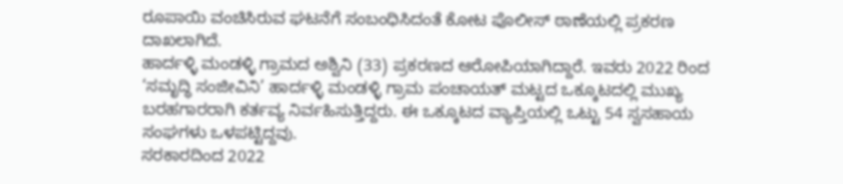ರೂಪಾಯಿ ವಂಚಿಸಿರುವ ಘಟನೆಗೆ ಸಂಬಂಧಿಸಿದಂತೆ ಕೋಟ ಪೊಲೀಸ್ ಠಾಣೆಯಲ್ಲಿ ಪ್ರಕರಣ ದಾಖಲಾಗಿದೆ.
ಹಾರ್ದಳ್ಳಿ ಮಂಡಳ್ಳಿ ಗ್ರಾಮದ ಅಶ್ವಿನಿ (33) ಪ್ರಕರಣದ ಆರೋಪಿಯಾಗಿದ್ದಾರೆ. ಇವರು 2022 ರಿಂದ ‘ಸಮೃದ್ಧಿ ಸಂಜೀವಿನಿ’ ಹಾರ್ದಳ್ಳಿ ಮಂಡಳ್ಳಿ ಗ್ರಾಮ ಪಂಚಾಯತ್ ಮಟ್ಟದ ಒಕ್ಕೂಟದಲ್ಲಿ ಮುಖ್ಯ ಬರಹಗಾರರಾಗಿ ಕರ್ತವ್ಯ ನಿರ್ವಹಿಸುತ್ತಿದ್ದರು. ಈ ಒಕ್ಕೂಟದ ವ್ಯಾಪ್ತಿಯಲ್ಲಿ ಒಟ್ಟು 54 ಸ್ವಸಹಾಯ ಸಂಘಗಳು ಒಳಪಟ್ಟಿದ್ದವು.
ಸರಕಾರದಿಂದ 2022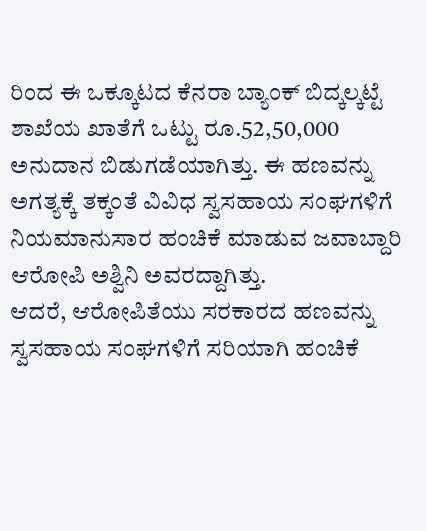ರಿಂದ ಈ ಒಕ್ಕೂಟದ ಕೆನರಾ ಬ್ಯಾಂಕ್ ಬಿದ್ಕಲ್ಕಟ್ಟೆ ಶಾಖೆಯ ಖಾತೆಗೆ ಒಟ್ಟು ರೂ.52,50,000 ಅನುದಾನ ಬಿಡುಗಡೆಯಾಗಿತ್ತು. ಈ ಹಣವನ್ನು ಅಗತ್ಯಕ್ಕೆ ತಕ್ಕಂತೆ ವಿವಿಧ ಸ್ವಸಹಾಯ ಸಂಘಗಳಿಗೆ ನಿಯಮಾನುಸಾರ ಹಂಚಿಕೆ ಮಾಡುವ ಜವಾಬ್ದಾರಿ ಆರೋಪಿ ಅಶ್ವಿನಿ ಅವರದ್ದಾಗಿತ್ತು.
ಆದರೆ, ಆರೋಪಿತೆಯು ಸರಕಾರದ ಹಣವನ್ನು ಸ್ವಸಹಾಯ ಸಂಘಗಳಿಗೆ ಸರಿಯಾಗಿ ಹಂಚಿಕೆ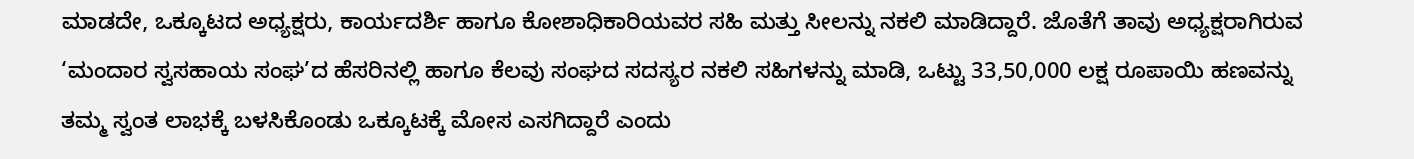ಮಾಡದೇ, ಒಕ್ಕೂಟದ ಅಧ್ಯಕ್ಷರು, ಕಾರ್ಯದರ್ಶಿ ಹಾಗೂ ಕೋಶಾಧಿಕಾರಿಯವರ ಸಹಿ ಮತ್ತು ಸೀಲನ್ನು ನಕಲಿ ಮಾಡಿದ್ದಾರೆ. ಜೊತೆಗೆ ತಾವು ಅಧ್ಯಕ್ಷರಾಗಿರುವ ‘ಮಂದಾರ ಸ್ವಸಹಾಯ ಸಂಘ’ದ ಹೆಸರಿನಲ್ಲಿ ಹಾಗೂ ಕೆಲವು ಸಂಘದ ಸದಸ್ಯರ ನಕಲಿ ಸಹಿಗಳನ್ನು ಮಾಡಿ, ಒಟ್ಟು 33,50,000 ಲಕ್ಷ ರೂಪಾಯಿ ಹಣವನ್ನು ತಮ್ಮ ಸ್ವಂತ ಲಾಭಕ್ಕೆ ಬಳಸಿಕೊಂಡು ಒಕ್ಕೂಟಕ್ಕೆ ಮೋಸ ಎಸಗಿದ್ದಾರೆ ಎಂದು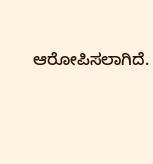ಆರೋಪಿಸಲಾಗಿದೆ.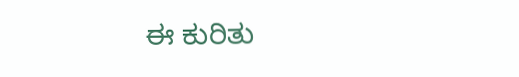ಈ ಕುರಿತು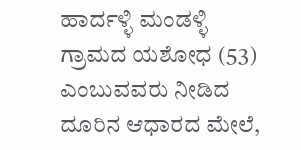ಹಾರ್ದಳ್ಳಿ ಮಂಡಳ್ಳಿ ಗ್ರಾಮದ ಯಶೋಧ (53) ಎಂಬುವವರು ನೀಡಿದ ದೂರಿನ ಆಧಾರದ ಮೇಲೆ,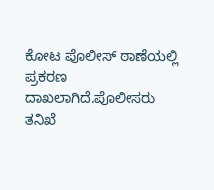ಕೋಟ ಪೊಲೀಸ್ ಠಾಣೆಯಲ್ಲಿ ಪ್ರಕರಣ ದಾಖಲಾಗಿದೆ.ಪೊಲೀಸರು ತನಿಖೆ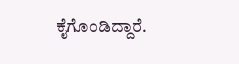ಕೈಗೊಂಡಿದ್ದಾರೆ.